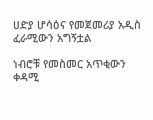ሀድያ ሆሳዕና የመጀመሪያ አዲስ ፈራሚውን አግኝቷል

ነብሮቹ የመስመር አጥቂውን ቀዳሚ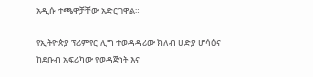አዲሱ ተጫዋቻቸው አድርገዋል።

የኢትዮጵያ ፕሪምየር ሊግ ተወዳዳሪው ክለብ ሀድያ ሆሳዕና ከደቡብ አፍሪካው የወዳጅነት እና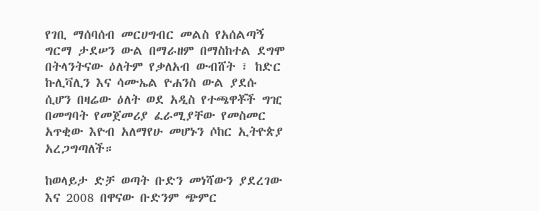የገቢ ማሰባሰብ መርሀግብር መልስ የአሰልጣኝ ግርማ ታደሠን ውል በማራዘም በማስከተል ደግሞ በትላንትናው ዕለትም የቃለአብ ውብሸት ፣ ከድር ኩሊቫሊን እና ሳሙኤል ዮሐንስ ውል ያደሱ ሲሆን በዛሬው ዕለት ወደ አዲስ የተጫዋቾች ግዢ በመግባት የመጀመሪያ ፈራሚያቸው የመስመር አጥቂው እዮብ አለማየሁ መሆኑን ሶከር ኢትዮጵያ አረጋግጣለች።

ከወላይታ ድቻ ወጣት ቡድን መነሻውን ያደረገው እና 2008 በዋናው ቡድንም ጭምር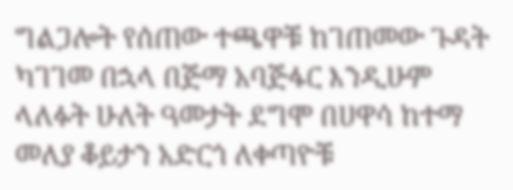ግልጋሎት የሰጠው ተጫዋቹ ከገጠመው ጉዳት ካገገመ በኋላ በጅማ አባጅፋር እንዲሁም ላለፉት ሁለት ዓመታት ደግሞ በሀዋሳ ከተማ መለያ ቆይታን አድርጎ ለቀጣዮቹ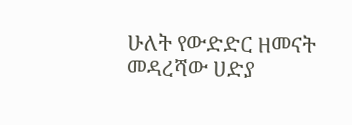ሁለት የውድድር ዘመናት መዳረሻው ሀድያ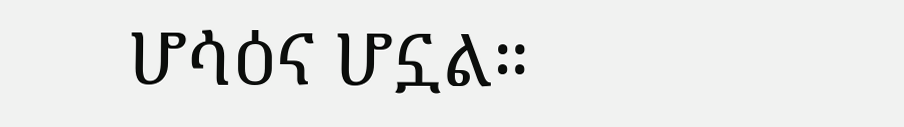ሆሳዕና ሆኗል።